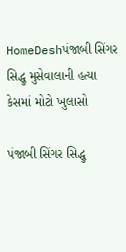HomeDeshપંજાબી સિંગર સિદ્ધુ મુસેવાલાની હત્યા કેસમાં મોટો ખુલાસો

પંજાબી સિંગર સિદ્ધુ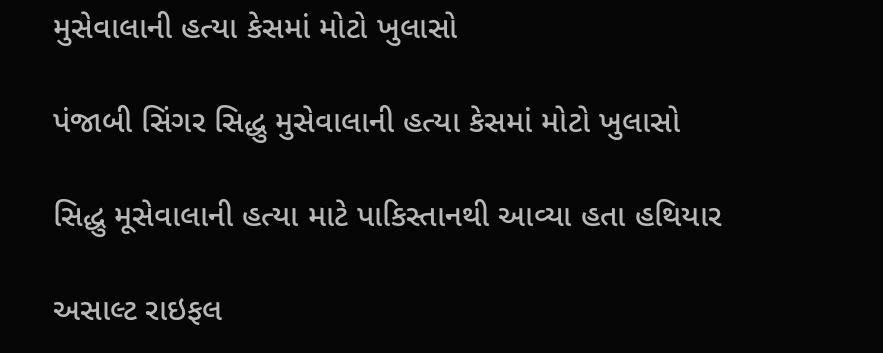મુસેવાલાની હત્યા કેસમાં મોટો ખુલાસો

પંજાબી સિંગર સિદ્ધુ મુસેવાલાની હત્યા કેસમાં મોટો ખુલાસો

સિદ્ધુ મૂસેવાલાની હત્યા માટે પાકિસ્તાનથી આવ્યા હતા હથિયાર

અસાલ્ટ રાઇફલ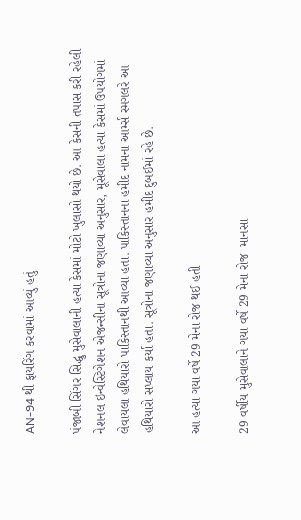AN-94 થી ફાયરિંગ કરવામાં આવ્યું હતું

પંજાબી સિંગર સિદ્ધુ મુસેવાલાની હત્યા કેસમાં મોટો ખુલાસો થયો છે. આ કેસની તપાસ કરી રહેલી નેશનલ ઇન્વેસ્ટિગેશન એજન્સીના સૂત્રોના જણાવ્યા અનુસાર, મૂસેવાલા હત્યા કેસમાં ઉપયોગમાં લેવાયલા હથિયારો પાકિસ્તાનથી આવ્યા હતા. પાકિસ્તાનના હમીદ નામના આર્મ્સ સ્મગલરે આ હથિયારો સપ્લાય કર્યા હતા. સૂત્રોના જણાવ્યા અનુસાર હમીદ દુબઈમાં રહે છે.

આ હત્યા ગયા વર્ષે 29 મેના રોજ થઈ હતી

29 વર્ષીય મુસેવાલાને ગયા વર્ષે 29 મેના રોજ  માનસા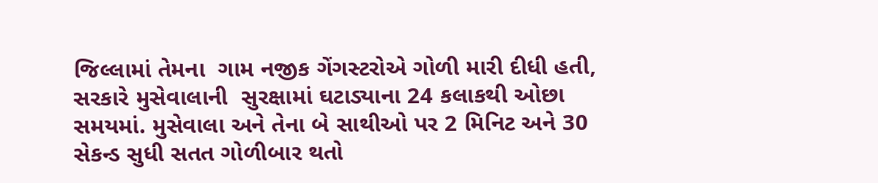જિલ્લામાં તેમના  ગામ નજીક ગેંગસ્ટરોએ ગોળી મારી દીધી હતી, સરકારે મુસેવાલાની  સુરક્ષામાં ઘટાડ્યાના 24 કલાકથી ઓછા સમયમાં. મુસેવાલા અને તેના બે સાથીઓ પર 2 મિનિટ અને 30 સેકન્ડ સુધી સતત ગોળીબાર થતો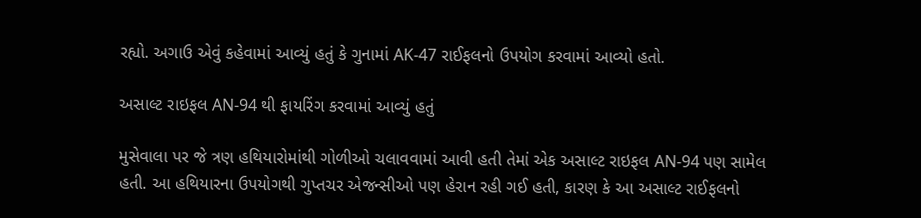રહ્યો. અગાઉ એવું કહેવામાં આવ્યું હતું કે ગુનામાં AK-47 રાઈફલનો ઉપયોગ કરવામાં આવ્યો હતો.

અસાલ્ટ રાઇફલ AN-94 થી ફાયરિંગ કરવામાં આવ્યું હતું

મુસેવાલા પર જે ત્રણ હથિયારોમાંથી ગોળીઓ ચલાવવામાં આવી હતી તેમાં એક અસાલ્ટ રાઇફલ AN-94 પણ સામેલ હતી. આ હથિયારના ઉપયોગથી ગુપ્તચર એજન્સીઓ પણ હેરાન રહી ગઈ હતી, કારણ કે આ અસાલ્ટ રાઈફલનો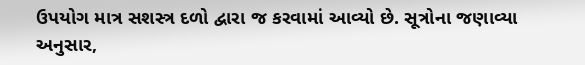ઉપયોગ માત્ર સશસ્ત્ર દળો દ્વારા જ કરવામાં આવ્યો છે. સૂત્રોના જણાવ્યા અનુસાર,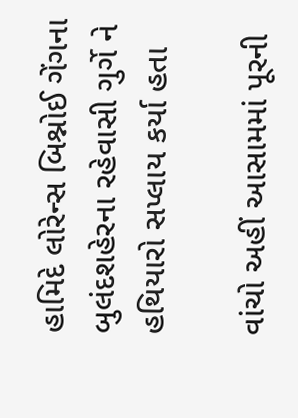હામિદે લોરેન્સ બિશ્નોઈ ગેંગના બુલંદશહેરના રહેવાસી ગુર્ગે ને હથિયારો સપ્લાય કર્યા હતા

વાંચો અહીં આસામમાં પૂરની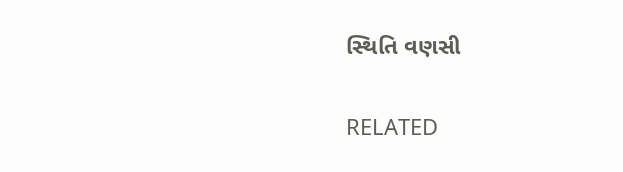સ્થિતિ વણસી

RELATED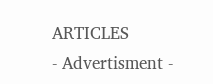ARTICLES
- Advertisment -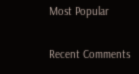Most Popular

Recent Comments